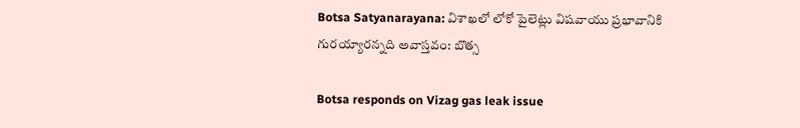Botsa Satyanarayana: విశాఖలో లోకో పైలెట్లు విషవాయు ప్రభావానికి గురయ్యారన్నది అవాస్తవం: బొత్స

Botsa responds on Vizag gas leak issue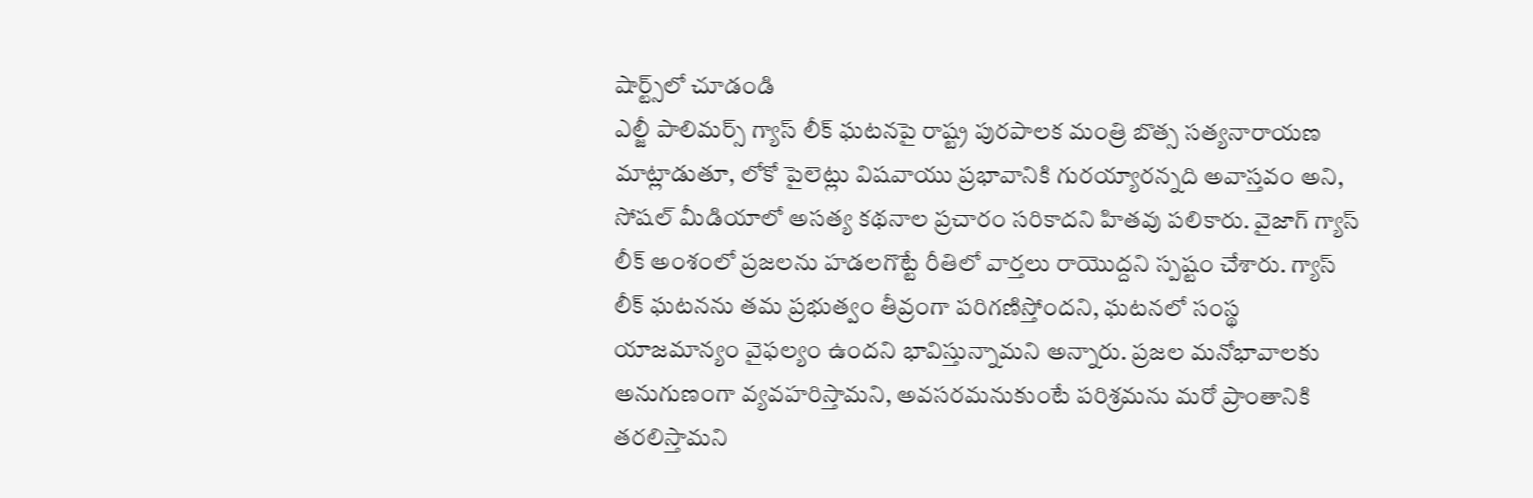షార్ట్స్‌లో చూడండి
ఎల్జీ పాలిమర్స్ గ్యాస్ లీక్ ఘటనపై రాష్ట్ర పురపాలక మంత్రి బొత్స సత్యనారాయణ మాట్లాడుతూ, లోకో పైలెట్లు విషవాయు ప్రభావానికి గురయ్యారన్నది అవాస్తవం అని, సోషల్ మీడియాలో అసత్య కథనాల ప్రచారం సరికాదని హితవు పలికారు. వైజాగ్ గ్యాస్ లీక్ అంశంలో ప్రజలను హడలగొట్టే రీతిలో వార్తలు రాయొద్దని స్పష్టం చేశారు. గ్యాస్ లీక్ ఘటనను తమ ప్రభుత్వం తీవ్రంగా పరిగణిస్తోందని, ఘటనలో సంస్థ యాజమాన్యం వైఫల్యం ఉందని భావిస్తున్నామని అన్నారు. ప్రజల మనోభావాలకు అనుగుణంగా వ్యవహరిస్తామని, అవసరమనుకుంటే పరిశ్రమను మరో ప్రాంతానికి తరలిస్తామని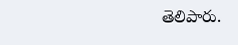తెలిపారు.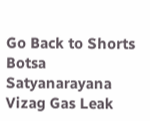Go Back to Shorts
Botsa Satyanarayana
Vizag Gas Leak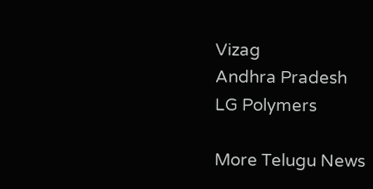Vizag
Andhra Pradesh
LG Polymers

More Telugu News